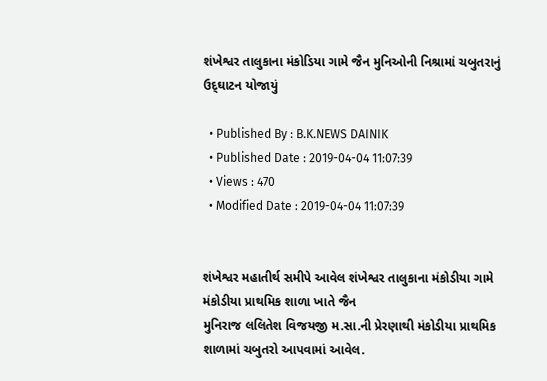શંખેશ્વર તાલુકાના મંકોડિયા ગામે જૈન મુનિઓની નિશ્રામાં ચબુતરાનું ઉદ્‌ઘાટન યોજાયું

  • Published By : B.K.NEWS DAINIK
  • Published Date : 2019-04-04 11:07:39
  • Views : 470
  • Modified Date : 2019-04-04 11:07:39


શંખેશ્વર મહાતીર્થ સમીપે આવેલ શંખેશ્વર તાલુકાના મંકોડીયા ગામે મંકોડીયા પ્રાથમિક શાળા ખાતે જૈન
મુનિરાજ લલિતેશ વિજયજી મ.સા.ની પ્રેરણાથી મંકોડીયા પ્રાથમિક શાળામાં ચબુતરો આપવામાં આવેલ.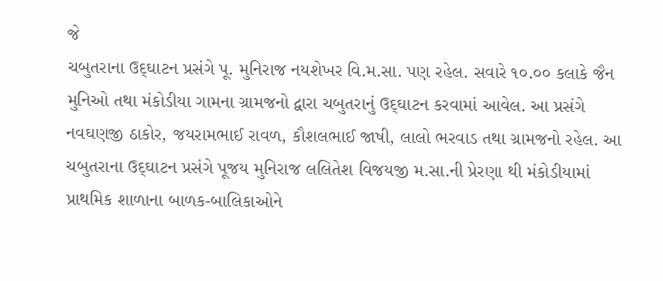જે
ચબુતરાના ઉદ્‌ઘાટન પ્રસંગે પૂ. મુનિરાજ નયશેખર વિ.મ.સા. પણ રહેલ. સવારે ૧૦.૦૦ કલાકે જૈન મુનિઓ તથા મંકોડીયા ગામના ગ્રામજનો દ્વારા ચબુતરાનું ઉદ્‌ઘાટન કરવામાં આવેલ. આ પ્રસંગે નવઘણજી ઠાકોર, જયરામભાઈ રાવળ, કૌશલભાઈ જાષી, લાલો ભરવાડ તથા ગ્રામજનો રહેલ. આ ચબુતરાના ઉદ્‌ઘાટન પ્રસંગે પૂજય મુનિરાજ લલિતેશ વિજયજી મ.સા.ની પ્રેરણા થી મંકોડીયામાં પ્રાથમિક શાળાના બાળક-બાલિકાઓને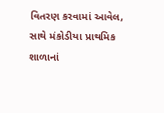વિતરણ કરવામાં આવેલ, સાથે મંકોડીયા પ્રાથમિક શાળાનાં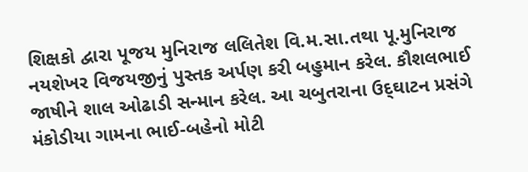શિક્ષકો દ્વારા પૂજય મુનિરાજ લલિતેશ વિ.મ.સા.તથા પૂ.મુનિરાજ નયશેખર વિજયજીનું પુસ્તક અર્પણ કરી બહુમાન કરેલ. કૌશલભાઈ જાષીને શાલ ઓઢાડી સન્માન કરેલ. આ ચબુતરાના ઉદ્‌ઘાટન પ્રસંગે મંકોડીયા ગામના ભાઈ-બહેનો મોટી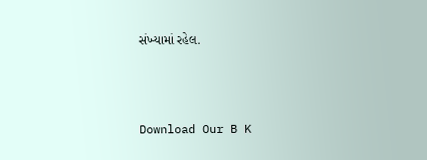સંખ્યામાં રહેલ.



Download Our B K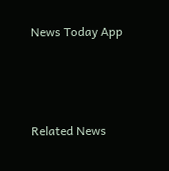News Today App



Related News